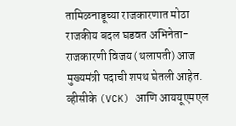तामिळनाडूच्या राजकारणात मोठा राजकीय बदल घडवत अभिनेता-राजकारणी विजय (थलापती) आज मुख्यमंत्री पदाची शपथ घेतली आहेत. व्हीसीके (VCK) आणि आययूएमएल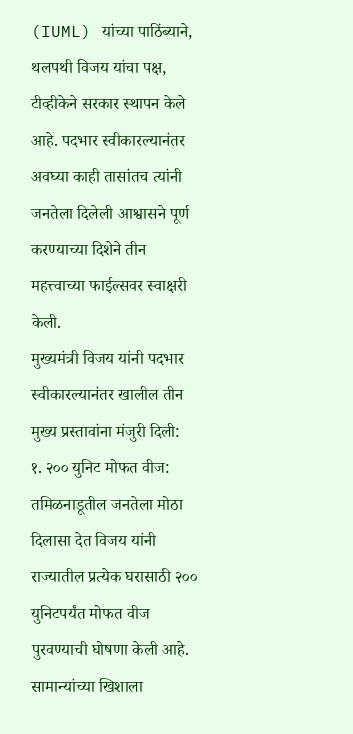(IUML) यांच्या पाठिंब्याने, थलपथी विजय यांचा पक्ष, टीव्हीकेने सरकार स्थापन केले आहे. पदभार स्वीकारल्यानंतर अवघ्या काही तासांतच त्यांनी जनतेला दिलेली आश्वासने पूर्ण करण्याच्या दिशेने तीन महत्त्वाच्या फाईल्सवर स्वाक्षरी केली.
मुख्यमंत्री विजय यांनी पदभार स्वीकारल्यानंतर खालील तीन मुख्य प्रस्तावांना मंजुरी दिली:
१. २०० युनिट मोफत वीज: तमिळनाडूतील जनतेला मोठा दिलासा देत विजय यांनी राज्यातील प्रत्येक घरासाठी २०० युनिटपर्यंत मोफत वीज पुरवण्याची घोषणा केली आहे. सामान्यांच्या खिशाला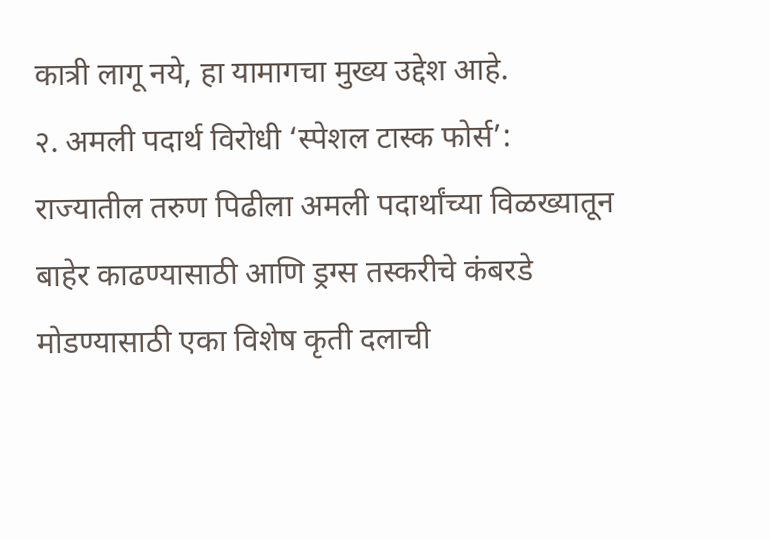कात्री लागू नये, हा यामागचा मुख्य उद्देश आहे.
२. अमली पदार्थ विरोधी ‘स्पेशल टास्क फोर्स’:
राज्यातील तरुण पिढीला अमली पदार्थांच्या विळख्यातून बाहेर काढण्यासाठी आणि ड्रग्स तस्करीचे कंबरडे मोडण्यासाठी एका विशेष कृती दलाची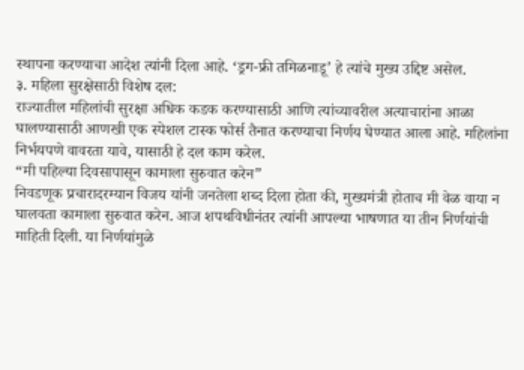स्थापना करण्याचा आदेश त्यांनी दिला आहे. ‘ड्रग-फ्री तमिळनाडू’ हे त्यांचे मुख्य उद्दिष्ट असेल.
३. महिला सुरक्षेसाठी विशेष दल:
राज्यातील महिलांची सुरक्षा अधिक कडक करण्यासाठी आणि त्यांच्यावरील अत्याचारांना आळा घालण्यासाठी आणखी एक स्पेशल टास्क फोर्स तैनात करण्याचा निर्णय घेण्यात आला आहे. महिलांना निर्भयपणे वावरता यावे, यासाठी हे दल काम करेल.
“मी पहिल्या दिवसापासून कामाला सुरुवात करेन”
निवडणूक प्रचारादरम्यान विजय यांनी जनतेला शब्द दिला होता की, मुख्यमंत्री होताच मी वेळ वाया न घालवता कामाला सुरुवात करेन. आज शपथविधीनंतर त्यांनी आपल्या भाषणात या तीन निर्णयांची माहिती दिली. या निर्णयांमुळे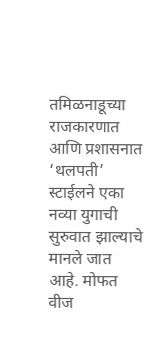तमिळनाडूच्या राजकारणात आणि प्रशासनात ‘थलपती’ स्टाईलने एका नव्या युगाची सुरुवात झाल्याचे मानले जात आहे. मोफत वीज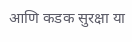आणि कडक सुरक्षा या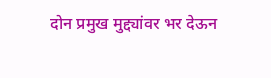दोन प्रमुख मुद्द्यांवर भर देऊन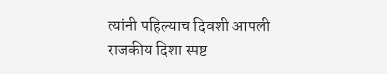त्यांनी पहिल्याच दिवशी आपली राजकीय दिशा स्पष्ट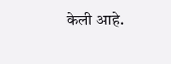केली आहे.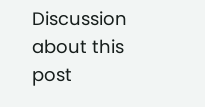Discussion about this post